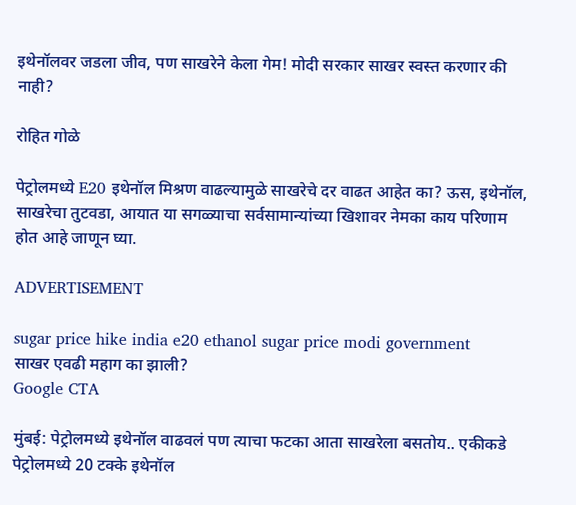इथेनॉलवर जडला जीव, पण साखरेने केला गेम! मोदी सरकार साखर स्वस्त करणार की नाही?

रोहित गोळे

पेट्रोलमध्ये E20 इथेनॉल मिश्रण वाढल्यामुळे साखरेचे दर वाढत आहेत का? ऊस, इथेनॉल, साखरेचा तुटवडा, आयात या सगळ्याचा सर्वसामान्यांच्या खिशावर नेमका काय परिणाम होत आहे जाणून घ्या.

ADVERTISEMENT

sugar price hike india e20 ethanol sugar price modi government
साखर एवढी महाग का झाली?
Google CTA

मुंबई: पेट्रोलमध्ये इथेनॉल वाढवलं पण त्याचा फटका आता साखरेला बसतोय.. एकीकडे पेट्रोलमध्ये 20 टक्के इथेनॉल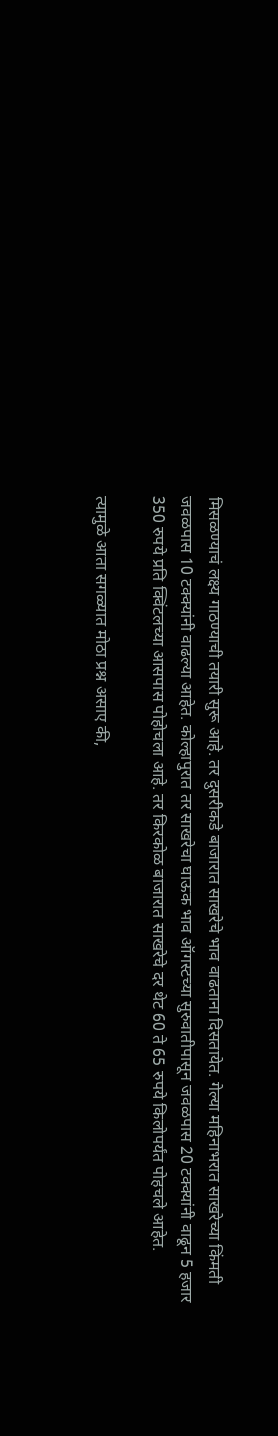मिसळण्याचं लक्ष्य गाठण्याची तयारी सुरू आहे. तर दुसरीकडे बाजारात साखरेचे भाव वाढताना दिसतायेत. गेल्या महिनाभरात साखरेच्या किंमती जवळपास 10 टक्क्यांनी वाढल्या आहेत. कोल्हापुरात तर साखरेचा घाऊक भाव ऑगस्टच्या सुरुवातीपासून जवळपास 20 टक्क्यांनी वाढून 5 हजार 350 रुपये प्रति क्विंटलच्या आसपास पोहोचला आहे. तर किरकोळ बाजारात साखरेचे दर थेट 60 ते 65 रुपये किलोपर्यंत पोहचले आहेत.

त्यामुळे आता सगळ्यात मोठा प्रश्न असाए की,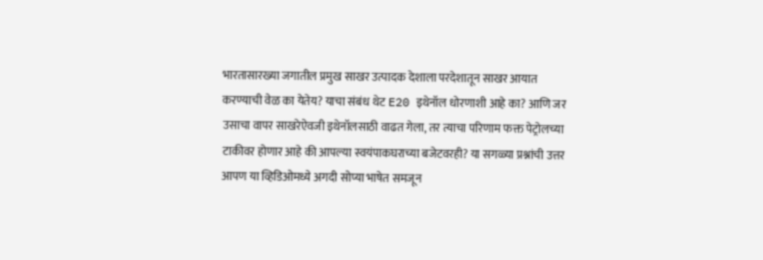भारतासारख्या जगातील प्रमुख साखर उत्पादक देशाला परदेशातून साखर आयात करण्याची वेळ का येतेय? याचा संबंध थेट E20 इथेनॉल धोरणाशी आहे का? आणि जर उसाचा वापर साखरेऐवजी इथेनॉलसाठी वाढत गेला, तर त्याचा परिणाम फक्त पेट्रोलच्या टाकीवर होणार आहे की आपल्या स्वयंपाकघराच्या बजेटवरही? या सगळ्या प्रश्नांची उत्तर आपण या व्हिडिओमध्ये अगदी सोप्या भाषेत समजून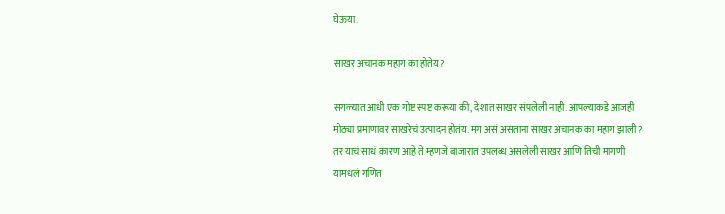घेऊया.

साखर अचानक महाग का होतेय?

सगळ्यात आधी एक गोष्ट स्पष्ट करूया की, देशात साखर संपलेली नाही. आपल्याकडे आजही मोठ्या प्रमाणावर साखरेचं उत्पादन होतंय. मग असं असताना साखर अचानक का महाग झाली? तर याचं साधं कारण आहे ते म्हणजे बाजारात उपलब्ध असलेली साखर आणि तिची मागणी यामधलं गणित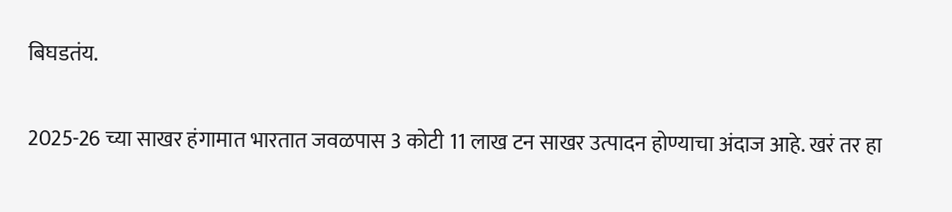बिघडतंय.

2025-26 च्या साखर हंगामात भारतात जवळपास 3 कोटी 11 लाख टन साखर उत्पादन होण्याचा अंदाज आहे. खरं तर हा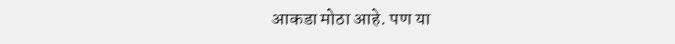आकडा मोठा आहे. पण या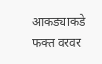आकड्याकडे फक्त वरवर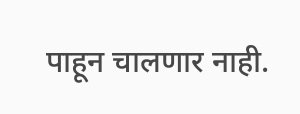पाहून चालणार नाही.